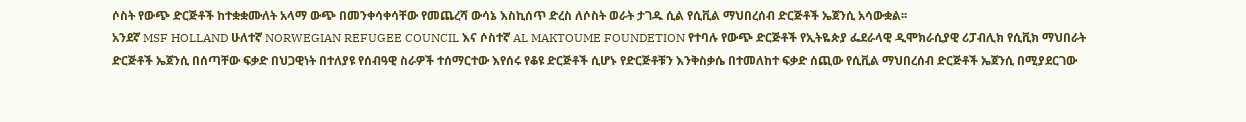ሶስት የውጭ ድርጅቶች ከተቋቋሙለት አላማ ውጭ በመንቀሳቀሳቸው የመጨረሻ ውሳኔ እስኪሰጥ ድረስ ለሶስት ወራት ታገዱ ሲል የሲቪል ማህበረሰብ ድርጅቶች ኤጀንሲ አሳውቋል፡፡
አንደኛ MSF HOLLAND ሁለተኛ NORWEGIAN REFUGEE COUNCIL እና ሶስተኛ AL MAKTOUME FOUNDETION የተባሉ የውጭ ድርጅቶች የኢትዬጵያ ፌደራላዊ ዲሞክራሲያዊ ሪፓብሊክ የሲቪክ ማህበራት ድርጅቶች ኤጀንሲ በሰጣቸው ፍቃድ በህጋዊነት በተለያዩ የሰብዓዊ ስራዎች ተሰማርተው እየሰሩ የቆዩ ድርጅቶች ሲሆኑ የድርጅቶቹን እንቅስቃሴ በተመለከተ ፍቃድ ሰጪው የሲቪል ማህበረሰብ ድርጅቶች ኤጀንሲ በሚያደርገው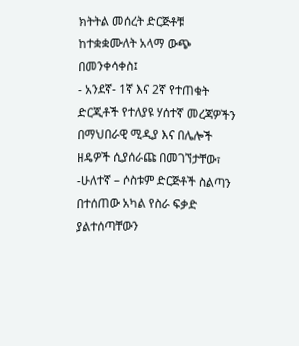ክትትል መሰረት ድርጅቶቹ ከተቋቋሙለት አላማ ውጭ በመንቀሳቀስ፤
- አንደኛ- 1ኛ እና 2ኛ የተጠቁት ድርጂቶች የተለያዩ ሃሰተኛ መረጃዎችን በማህበራዊ ሚዲያ እና በሌሎች ዘዴዎች ሲያሰራጩ በመገኘታቸው፣
-ሁለተኛ – ሶስቱም ድርጅቶች ስልጣን በተሰጠው አካል የስራ ፍቃድ ያልተሰጣቸውን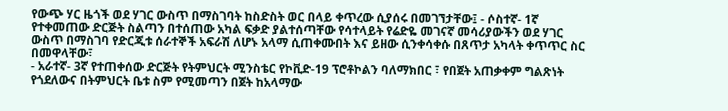የውጭ ሃር ዜጎች ወደ ሃገር ውስጥ በማስገባት ከስድስት ወር በላይ ቀጥረው ሲያሰሩ በመገኘታቸው፤ - ሶስተኛ- 1ኛ የተቀመጠው ድርጅት ስልጣን በተሰጠው አካል ፍቃድ ያልተሰጣቸው የሳተላይት የሬድዬ መገናኛ መሳሪያውችን ወደ ሃገር ውስጥ በማስገባ የድርጂቱ ሰራተኞች አፍራሽ ለሆኑ አላማ ሲጠቀሙበት እና ይዘው ሲንቀሳቀሱ በጸጥታ አካላት ቀጥጥር ስር በመዋላቸው፣
- አራተኛ- 3ኛ የተጠቀሰው ድርጅት የትምህርት ሚንስቴር የኮቪድ-19 ፕሮቶኮልን ባለማክበር ፣ የበጀት አጠቃቀም ግልጽነት የጎደለውና በትምህርት ቤቱ ስም የሚመጣን በጀት ከአላማው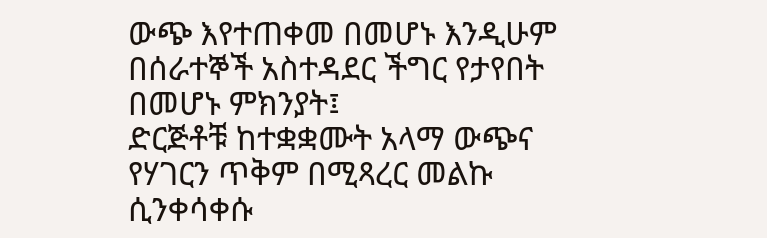ውጭ እየተጠቀመ በመሆኑ እንዲሁም በሰራተኞች አስተዳደር ችግር የታየበት በመሆኑ ምክንያት፤
ድርጅቶቹ ከተቋቋሙት አላማ ውጭና የሃገርን ጥቅም በሚጻረር መልኩ ሲንቀሳቀሱ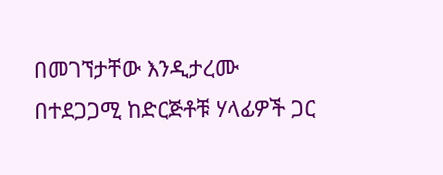በመገኘታቸው እንዲታረሙ በተደጋጋሚ ከድርጅቶቹ ሃላፊዎች ጋር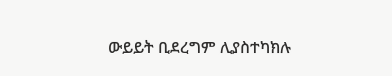ውይይት ቢደረግም ሊያስተካክሉ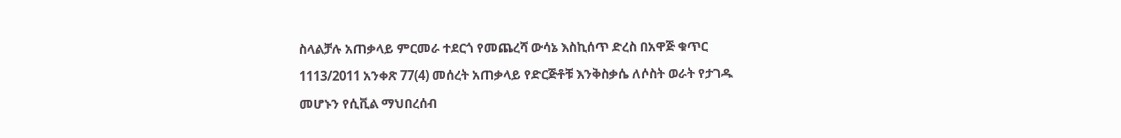ስላልቻሉ አጠቃላይ ምርመራ ተደርጎ የመጨረሻ ውሳኔ እስኪሰጥ ድረስ በአዋጅ ቁጥር 1113/2011 አንቀጽ 77(4) መሰረት አጠቃላይ የድርጅቶቹ እንቅስቃሴ ለሶስት ወራት የታገዱ መሆኑን የሲቪል ማህበረሰብ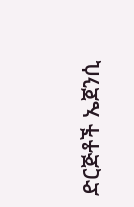ድርጅቶች ኤጀንሲ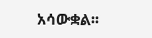አሳውቋል፡፡